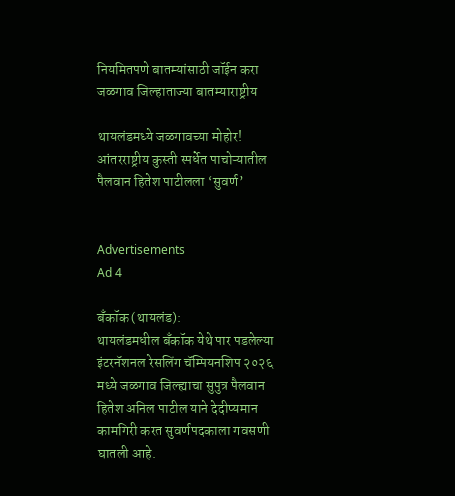नियमितपणे बातम्यांसाठी जॉईन करा
जळगाव जिल्हाताज्या बातम्याराष्ट्रीय

थायलंडमध्ये जळगावच्या मोहोर! आंतरराष्ट्रीय कुस्ती स्पर्धेत पाचोऱ्यातील पैलवान हितेश पाटीलला ‘सुवर्ण’


Advertisements
Ad 4

बँकॉक (थायलंड):
थायलंडमधील बँकॉक येथे पार पडलेल्या इंटरनॅशनल रेसलिंग चॅम्पियनशिप २०२६ मध्ये जळगाव जिल्ह्याचा सुपुत्र पैलवान हितेश अनिल पाटील याने देदीप्यमान कामगिरी करत सुवर्णपदकाला गवसणी घातली आहे.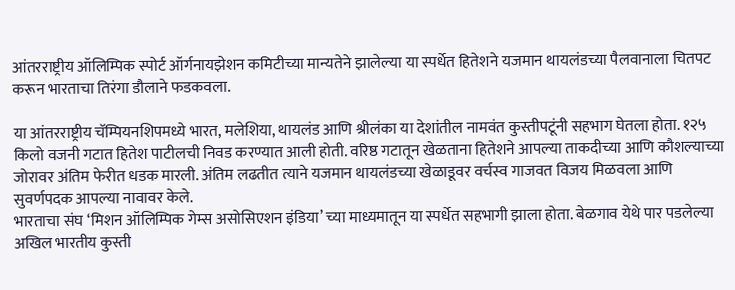आंतरराष्ट्रीय ऑलिम्पिक स्पोर्ट ऑर्गनायझेशन कमिटीच्या मान्यतेने झालेल्या या स्पर्धेत हितेशने यजमान थायलंडच्या पैलवानाला चितपट करून भारताचा तिरंगा डौलाने फडकवला.

या आंतरराष्ट्रीय चॅम्पियनशिपमध्ये भारत, मलेशिया, थायलंड आणि श्रीलंका या देशांतील नामवंत कुस्तीपटूंनी सहभाग घेतला होता. १२५ किलो वजनी गटात हितेश पाटीलची निवड करण्यात आली होती. वरिष्ठ गटातून खेळताना हितेशने आपल्या ताकदीच्या आणि कौशल्याच्या जोरावर अंतिम फेरीत धडक मारली. अंतिम लढतीत त्याने यजमान थायलंडच्या खेळाडूवर वर्चस्व गाजवत विजय मिळवला आणि सुवर्णपदक आपल्या नावावर केले.
भारताचा संघ ‘मिशन ऑलिम्पिक गेम्स असोसिएशन इंडिया’ च्या माध्यमातून या स्पर्धेत सहभागी झाला होता. बेळगाव येथे पार पडलेल्या अखिल भारतीय कुस्ती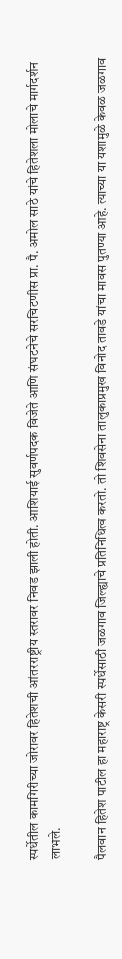स्पर्धेतील कामगिरीच्या जोरावर हितेशची आंतरराष्ट्रीय स्तरावर निवड झाली होती. आशियाई सुवर्णपदक विजेते आणि संघटनेचे सरचिटणीस प्रा. पै. अमोल साठे यांचे हितेशला मोलाचे मार्गदर्शन लाभले.

पैलवान हितेश पाटील हा महाराष्ट्र केसरी स्पर्धेसाठी जळगाव जिल्ह्याचे प्रतिनिधित्व करतो. तो शिवसेना तालुकाप्रमुख विनोद तावडे यांचा मावस पुतण्या आहे. त्याच्या या यशामुळे केवळ जळगाव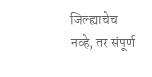जिल्ह्याचेच नव्हे, तर संपूर्ण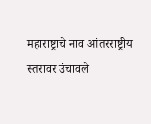महाराष्ट्राचे नाव आंतरराष्ट्रीय स्तरावर उंचावले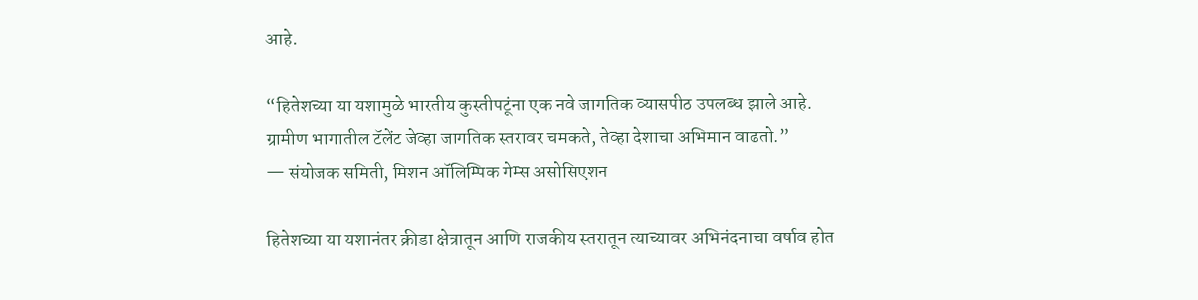आहे.

“हितेशच्या या यशामुळे भारतीय कुस्तीपटूंना एक नवे जागतिक व्यासपीठ उपलब्ध झाले आहे. ग्रामीण भागातील टॅलेंट जेव्हा जागतिक स्तरावर चमकते, तेव्हा देशाचा अभिमान वाढतो.”
— संयोजक समिती, मिशन ऑलिम्पिक गेम्स असोसिएशन

हितेशच्या या यशानंतर क्रीडा क्षेत्रातून आणि राजकीय स्तरातून त्याच्यावर अभिनंदनाचा वर्षाव होत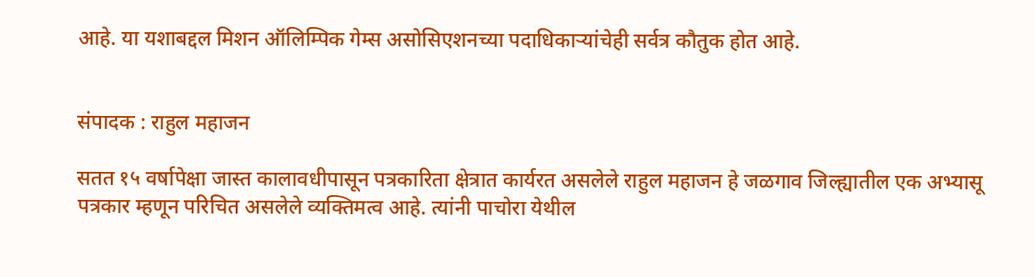आहे. या यशाबद्दल मिशन ऑलिम्पिक गेम्स असोसिएशनच्या पदाधिकाऱ्यांचेही सर्वत्र कौतुक होत आहे.


संपादक : राहुल महाजन

सतत १५ वर्षापेक्षा जास्त कालावधीपासून पत्रकारिता क्षेत्रात कार्यरत असलेले राहुल महाजन हे जळगाव जिल्ह्यातील एक अभ्यासू पत्रकार म्हणून परिचित असलेले व्यक्तिमत्व आहे. त्यांनी पाचोरा येथील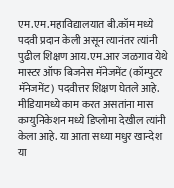एम.एम.महाविद्यालयात बी.कॉम मध्ये पदवी प्रदान केली असून त्यानंतर त्यांनी पुढील शिक्षण आय.एम.आर जळगाव येथे मास्टर ऑफ बिजनेस मॅनेजमेंट (कॉम्पुटर मॅनेजमेंट) पदवीत्तर शिक्षण घेतले आहे. मीडियामध्ये काम करत असतांना मास कम्युनिकेशन मध्ये डिप्लोमा देखील त्यांनी केला आहे. या आता सध्या मधुर खान्देश या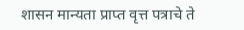शासन मान्यता प्राप्त वृत्त पत्राचे ते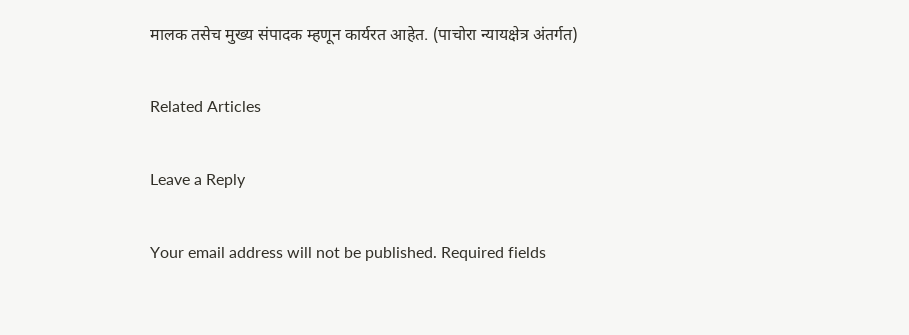मालक तसेच मुख्य संपादक म्हणून कार्यरत आहेत. (पाचोरा न्यायक्षेत्र अंतर्गत)

Related Articles

Leave a Reply

Your email address will not be published. Required fields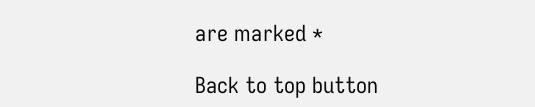are marked *

Back to top button